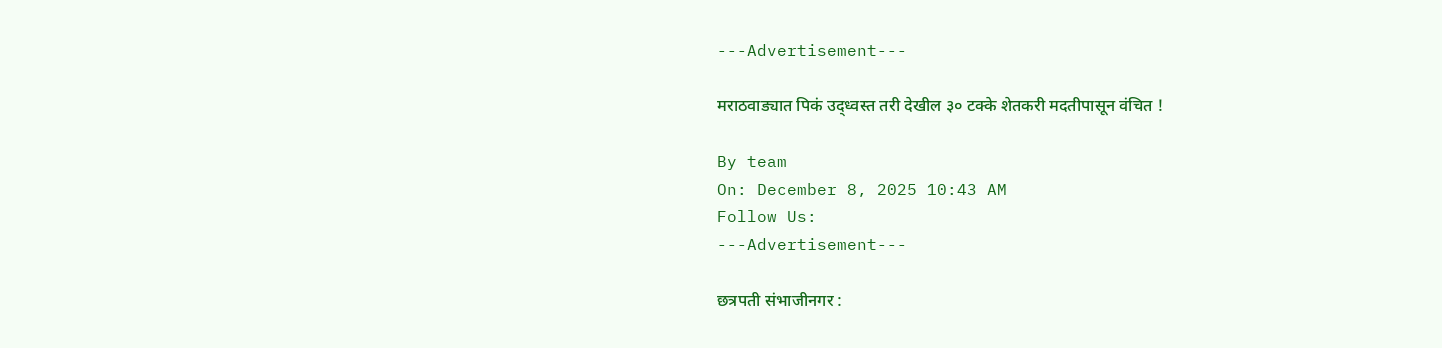---Advertisement---

मराठवाड्यात पिकं उद्ध्वस्त तरी देखील ३० टक्के शेतकरी मदतीपासून वंचित !

By team
On: December 8, 2025 10:43 AM
Follow Us:
---Advertisement---

छत्रपती संभाजीनगर :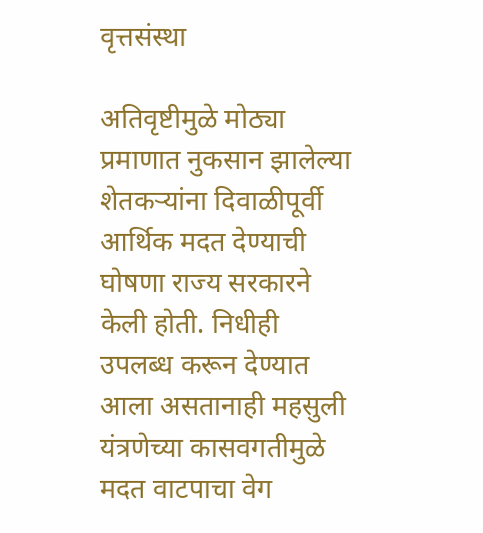वृत्तसंस्था

अतिवृष्टीमुळे मोठ्या प्रमाणात नुकसान झालेल्या शेतकऱ्यांना दिवाळीपूर्वी आर्थिक मदत देण्याची घोषणा राज्य सरकारने केली होती. निधीही उपलब्ध करून देण्यात आला असतानाही महसुली यंत्रणेच्या कासवगतीमुळे मदत वाटपाचा वेग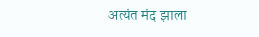अत्यंत मंद झाला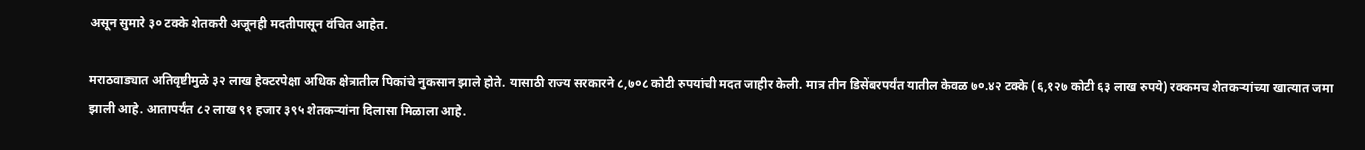असून सुमारे ३० टक्के शेतकरी अजूनही मदतीपासून वंचित आहेत.

मराठवाड्यात अतिवृष्टीमुळे ३२ लाख हेक्टरपेक्षा अधिक क्षेत्रातील पिकांचे नुकसान झाले होते. यासाठी राज्य सरकारने ८,७०८ कोटी रुपयांची मदत जाहीर केली. मात्र तीन डिसेंबरपर्यंत यातील केवळ ७०.४२ टक्के (६,१२७ कोटी ६३ लाख रुपये) रक्कमच शेतकऱ्यांच्या खात्यात जमा झाली आहे. आतापर्यंत ८२ लाख ९१ हजार ३९५ शेतकऱ्यांना दिलासा मिळाला आहे.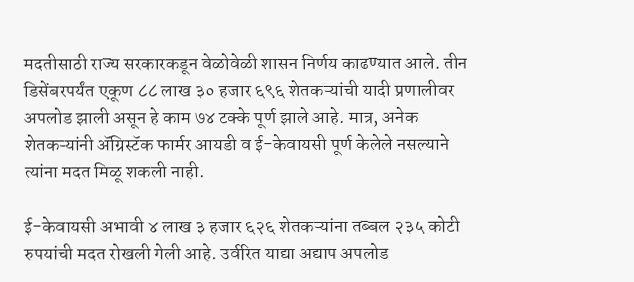मदतीसाठी राज्य सरकारकडून वेळोवेळी शासन निर्णय काढण्यात आले. तीन डिसेंबरपर्यंत एकूण ८८ लाख ३० हजार ६९६ शेतकऱ्यांची यादी प्रणालीवर अपलोड झाली असून हे काम ७४ टक्के पूर्ण झाले आहे. मात्र, अनेक शेतकऱ्यांनी ॲग्रिस्टॅक फार्मर आयडी व ई-केवायसी पूर्ण केलेले नसल्याने त्यांना मदत मिळू शकली नाही.

ई-केवायसी अभावी ४ लाख ३ हजार ६२६ शेतकऱ्यांना तब्बल २३५ कोटी रुपयांची मदत रोखली गेली आहे. उर्वरित याद्या अद्याप अपलोड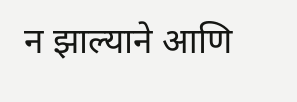न झाल्याने आणि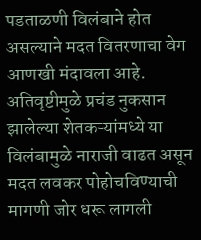पडताळणी विलंबाने होत असल्याने मदत वितरणाचा वेग आणखी मंदावला आहे. अतिवृष्टीमुळे प्रचंड नुकसान झालेल्या शेतकऱ्यांमध्ये या विलंबामुळे नाराजी वाढत असून मदत लवकर पोहोचविण्याची मागणी जोर धरू लागली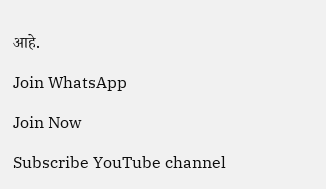आहे.

Join WhatsApp

Join Now

Subscribe YouTube channel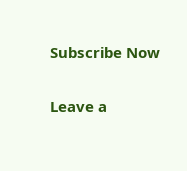Subscribe Now

Leave a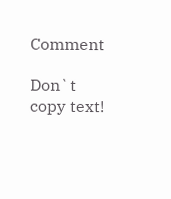Comment

Don`t copy text!